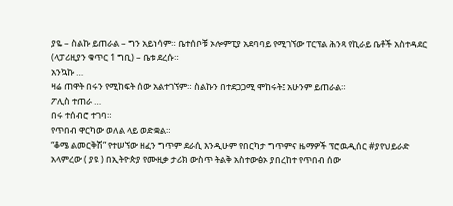ያዬ – ስልኩ ይጠራል – ግን አይነሳም። ቤተሰቦቹ ኦሎምፒያ አደባባይ የሚገኘው ፐርፕል ሕንጻ የኪራይ ቤቶች አስተዳደር (ላፓሪዚያን ቁጥር 1 ግቢ) – ቤቱ ደረሱ።
አንኳኩ …
ዛሬ ጠዋት በሩን የሚከፍት ሰው አልተገኘም። ስልኩን በተደጋጋሚ ሞከሩት፤ አሁንም ይጠራል።
ፖሊስ ተጠራ …
በሩ ተሰብሮ ተገባ።
የጥበብ ዋርካው ወለል ላይ ወድቋል።
“ቆሜ ልመርቅሽ” የተሠኘው ዘፈን ግጥም ደራሲ እንዲሁም የበርካታ ግጥምና ዜማዎች ፕሮዉዲሰር #ያየህይራድ አላምረው ( ያዩ ) በኢትዮጵያ የሙዚቃ ታሪክ ውስጥ ትልቅ አስተውፅኦ ያበረከተ የጥበብ ሰው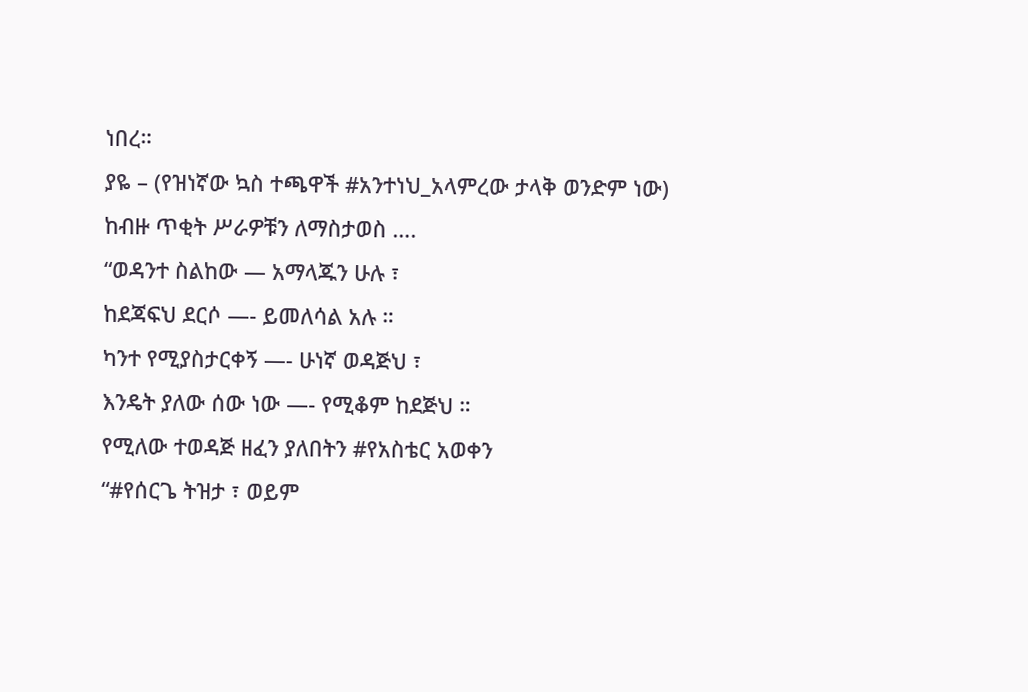ነበረ።
ያዬ – (የዝነኛው ኳስ ተጫዋች #አንተነህ_አላምረው ታላቅ ወንድም ነው)
ከብዙ ጥቂት ሥራዎቹን ለማስታወስ ….
“ወዳንተ ስልከው — አማላጁን ሁሉ ፣
ከደጃፍህ ደርሶ —- ይመለሳል አሉ ።
ካንተ የሚያስታርቀኝ —- ሁነኛ ወዳጅህ ፣
እንዴት ያለው ሰው ነው —- የሚቆም ከደጅህ ።
የሚለው ተወዳጅ ዘፈን ያለበትን #የአስቴር አወቀን
“#የሰርጌ ትዝታ ፣ ወይም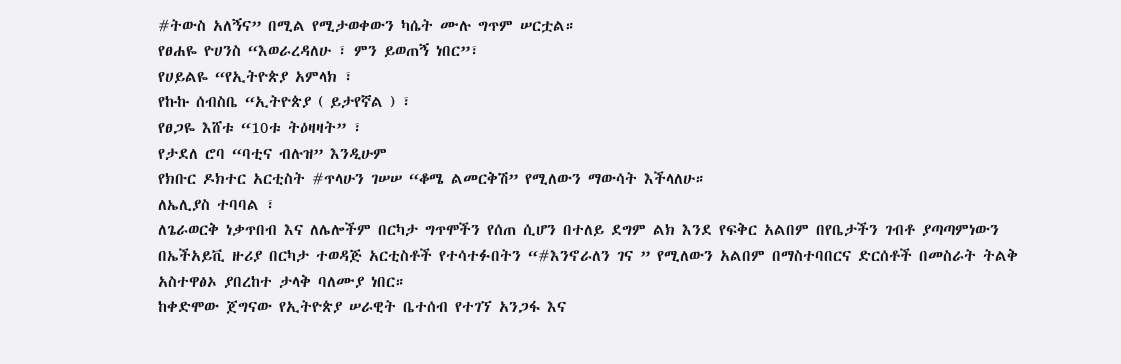#ትውስ አለኝና” በሚል የሚታወቀውን ካሴት ሙሉ ግጥም ሠርቷል።
የፀሐዬ ዮሀንስ “እወራረዳለሁ ፣ ምን ይወጠኝ ነበር”፣
የሀይልዬ “የኢትዮጵያ አምላክ ፣
የኩኩ ሰብስቤ “ኢትዮጵያ ( ይታየኛል ) ፣
የፀጋዬ እሸቱ “10ቱ ትዕዛዛት” ፣
የታደለ ሮባ “ባቲና ብሉዝ” እንዲሁም
የክቡር ዶክተር አርቲስት #ጥላሁን ገሠሠ “ቆሜ ልመርቅሽ” የሚለውን ማውሳት እችላለሁ።
ለኤሊያስ ተባባል ፣
ለጌራወርቅ ነቃጥበብ እና ለሌሎችም በርካታ ግጥሞችን የሰጠ ሲሆን በተለይ ደግም ልክ እንደ የፍቅር አልበም በየቤታችን ገብቶ ያጣጣምነውን በኤችአይቪ ዙሪያ በርካታ ተወዳጅ አርቲስቶች የተሳተፉበትን “#እንኖራለን ገና ” የሚለውን አልበም በማስተባበርና ድርሰቶች በመስራት ትልቅ አስተዋፅኦ ያበረከተ ታላቅ ባለሙያ ነበር።
ከቀድሞው ጀግናው የኢትዮጵያ ሠራዊት ቤተሰብ የተገኘ አንጋፋ እና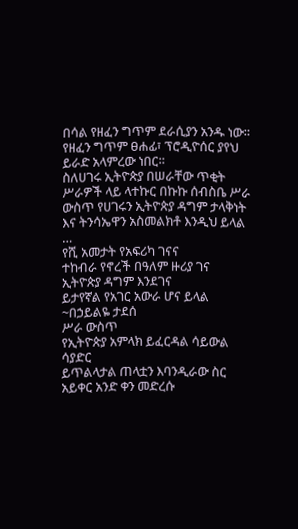በሳል የዘፈን ግጥም ደራሲያን አንዱ ነው።
የዘፈን ግጥም ፀሐፊ፣ ፕሮዲዮሰር ያየህ ይራድ አላምረው ነበር።
ስለሀገሩ ኢትዮጵያ በሠራቸው ጥቂት ሥራዎች ላይ ላተኩር በኩኩ ሰብስቤ ሥራ ውስጥ የሀገሩን ኢትዮጵያ ዳግም ታላቅነት እና ትንሳኤዋን አስመልክቶ እንዲህ ይላል …
የሺ አመታት የአፍሪካ ገናና
ተከብራ የኖረች በዓለም ዙሪያ ገና
ኢትዮጵያ ዳግም እንደገና
ይታየኛል የአገር አውራ ሆና ይላል
~በኃይልዬ ታደሰ
ሥራ ውስጥ
የኢትዮጵያ አምላክ ይፈርዳል ሳይውል ሳያድር
ይጥልላታል ጠላቷን እባንዲራው ስር
አይቀር አንድ ቀን መድረሱ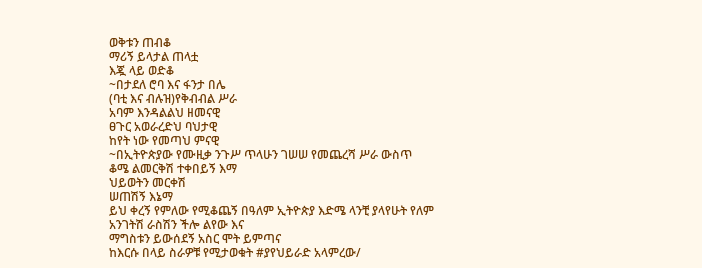ወቅቱን ጠብቆ
ማሪኝ ይላታል ጠላቷ
እጇ ላይ ወድቆ
~በታደለ ሮባ እና ፋንታ በሌ
(ባቲ እና ብሉዝ)የቅብብል ሥራ
አባም እንዳልልህ ዘመናዊ
ፀጉር አወራረድህ ባህታዊ
ከየት ነው የመጣህ ምናዊ
~በኢትዮጵያው የሙዚቃ ንጉሥ ጥላሁን ገሠሠ የመጨረሻ ሥራ ውስጥ
ቆሜ ልመርቅሽ ተቀበይኝ እማ
ህይወትን መርቀሽ
ሠጠሽኝ እኔማ
ይህ ቀረኝ የምለው የሚቆጨኝ በዓለም ኢትዮጵያ እድሜ ላንቺ ያላየሁት የለም
አንገትሽ ራስሽን ችሎ ልየው እና
ማግስቱን ይውሰደኝ አስር ሞት ይምጣና
ከእርሱ በላይ ስራዎቹ የሚታወቁት #ያየህይራድ አላምረው/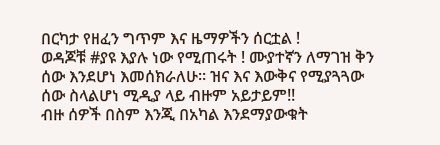በርካታ የዘፈን ግጥም እና ዜማዎችን ሰርቷል !
ወዳጆቹ #ያዩ እያሉ ነው የሚጠሩት ! ሙያተኛን ለማገዝ ቅን ሰው እንደሆነ እመሰክራለሁ። ዝና እና እውቅና የሚያጓጓው ሰው ስላልሆነ ሚዲያ ላይ ብዙም አይታይም!!
ብዙ ሰዎች በስም እንጂ በአካል እንደማያውቁት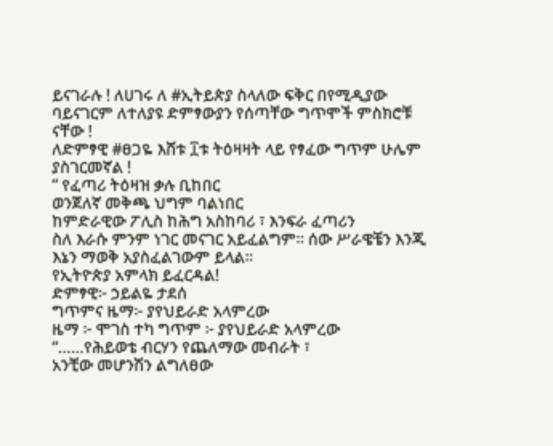ይናገራሉ ! ለሀገሩ ለ #ኢትይጵያ ስላለው ፍቅር በየሚዲያው ባይናገርም ለተለያዩ ድምፃውያን የሰጣቸው ግጥሞች ምስክሮቹ ናቸው !
ለድምፃዊ #ፀጋዬ እሸቱ ፲ቱ ትዕዛዛት ላይ የፃፈው ግጥም ሁሌም ያስገርመኛል !
” የፈጣሪ ትዕዛዝ ቃሉ ቢከበር
ወንጀለኛ መቅጫ ህግም ባልነበር
ከምድራዊው ፖሊስ ከሕግ አስከባሪ ፣ እንፍራ ፈጣሪን
ስለ እራሱ ምንም ነገር መናገር አይፈልግም። ሰው ሥራዌቼን እንጂ እኔን ማወቅ አያስፈልገውም ይላል።
የኢትዮጵያ አምላክ ይፈርዳል!
ድምፃዊ፦ ኃይልዬ ታደሰ
ግጥምና ዜማ፦ ያየህይራድ አላምረው
ዜማ ፦ ሞገስ ተካ ግጥም ፦ ያየህይራድ አላምረው
“……የሕይወቴ ብርሃን የጨለማው መብራት ፣
አንቺው መሆንሽን ልግለፀው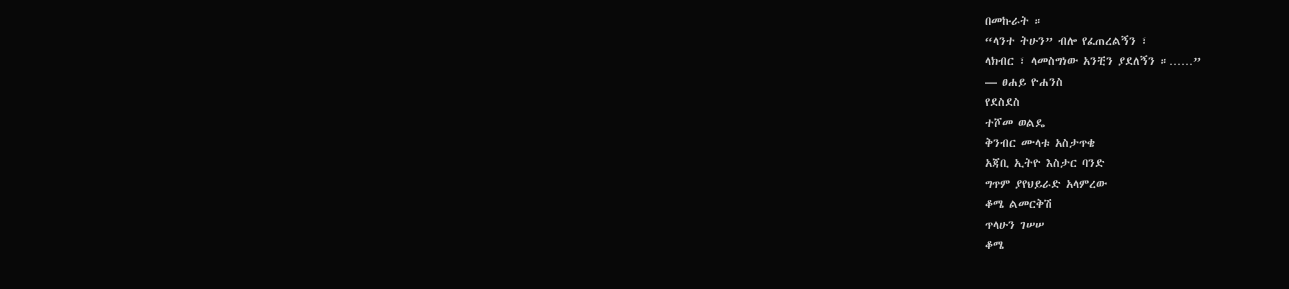በመኩራት ።
“ላንተ ትሁን” ብሎ የፈጠረልኝን ፣
ላክብር ፣ ላመስግነው አንቺን ያደለኝን ።……”
— ፀሐይ ዮሐንስ
የደስደስ
ተሾመ ወልዴ
ቅንብር ሙላቱ አስታጥቄ
አጃቢ ኢትዮ እስታር ባንድ
ግጥም ያየህይራድ አላምረው
ቆሜ ልመርቅሽ
ጥላሁን ገሠሠ
ቆሜ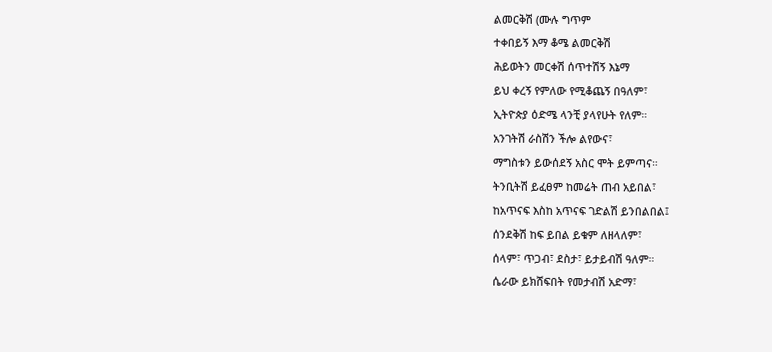ልመርቅሽ (ሙሉ ግጥም
ተቀበይኝ እማ ቆሜ ልመርቅሽ
ሕይወትን መርቀሽ ሰጥተሽኝ እኔማ
ይህ ቀረኝ የምለው የሚቆጨኝ በዓለም፣
ኢትዮጵያ ዕድሜ ላንቺ ያላየሁት የለም።
አንገትሽ ራስሽን ችሎ ልየውና፣
ማግስቱን ይውሰደኝ አስር ሞት ይምጣና።
ትንቢትሽ ይፈፀም ከመሬት ጠብ አይበል፣
ከአጥናፍ እስከ አጥናፍ ገድልሽ ይንበልበል፤
ሰንደቅሽ ከፍ ይበል ይቁም ለዘላለም፣
ሰላም፣ ጥጋብ፣ ደስታ፣ ይታይብሽ ዓለም።
ሴራው ይክሸፍበት የመታብሽ አድማ፣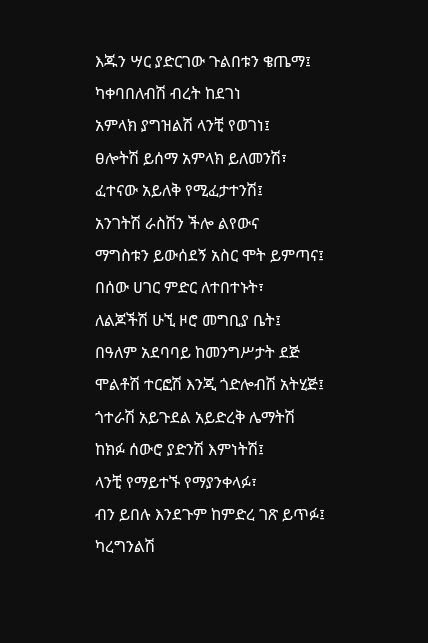እጁን ሣር ያድርገው ጉልበቱን ቄጤማ፤
ካቀባበለብሽ ብረት ከደገነ
አምላክ ያግዝልሽ ላንቺ የወገነ፤
ፀሎትሽ ይሰማ አምላክ ይለመንሽ፣
ፈተናው አይለቅ የሚፈታተንሽ፤
አንገትሽ ራስሽን ችሎ ልየውና
ማግስቱን ይውሰደኝ አስር ሞት ይምጣና፤
በሰው ሀገር ምድር ለተበተኑት፣
ለልጆችሽ ሁኚ ዞሮ መግቢያ ቤት፤
በዓለም አደባባይ ከመንግሥታት ደጅ
ሞልቶሽ ተርፎሽ እንጂ ጎድሎብሽ አትሂጅ፤
ጎተራሽ አይጉደል አይድረቅ ሌማትሽ
ከክፉ ሰውሮ ያድንሽ እምነትሽ፤
ላንቺ የማይተኙ የማያንቀላፉ፣
ብን ይበሉ እንደጉም ከምድረ ገጽ ይጥፉ፤
ካረግንልሽ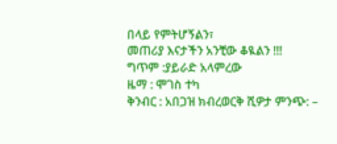በላይ የምትሆኝልን፣
መጠሪያ እናታችን አንቺው ቆዪልን !!!
ግጥም :ያይራድ አላምረው
ዜማ : ሞገስ ተካ
ቅንብር : አበጋዝ ክብረወርቅ ሺዎታ ምንጭ: –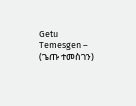Getu Temesgen – (ጌጡ ተመስገን)